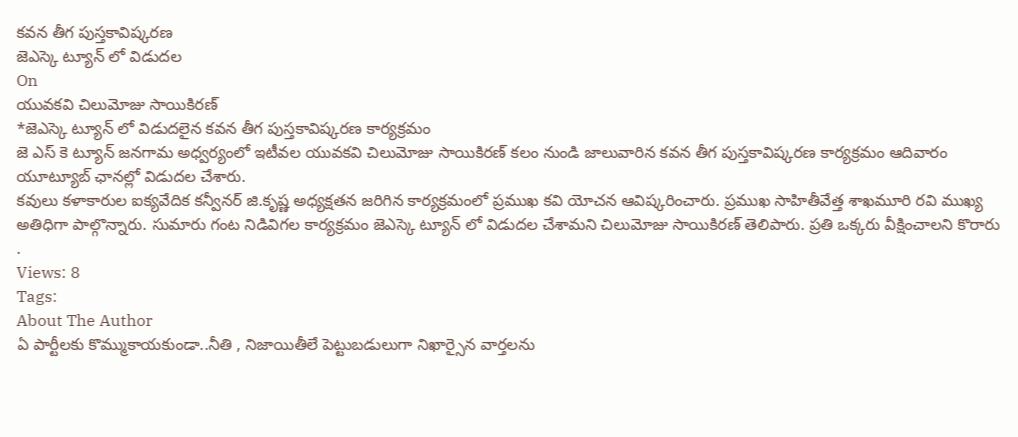కవన తీగ పుస్తకావిష్కరణ
జెఎస్కె ట్యూన్ లో విడుదల
On
యువకవి చిలుమోజు సాయికిరణ్
*జెఎస్కె ట్యూన్ లో విడుదలైన కవన తీగ పుస్తకావిష్కరణ కార్యక్రమం
జె ఎస్ కె ట్యూన్ జనగామ అధ్వర్యంలో ఇటీవల యువకవి చిలుమోజు సాయికిరణ్ కలం నుండి జాలువారిన కవన తీగ పుస్తకావిష్కరణ కార్యక్రమం ఆదివారం యూట్యూబ్ ఛానల్లో విడుదల చేశారు.
కవులు కళాకారుల ఐక్యవేదిక కన్వీనర్ జి.కృష్ణ అధ్యక్షతన జరిగిన కార్యక్రమంలో ప్రముఖ కవి యోచన ఆవిష్కరించారు. ప్రముఖ సాహితీవేత్త శాఖమూరి రవి ముఖ్య అతిధిగా పాల్గొన్నారు. సుమారు గంట నిడివిగల కార్యక్రమం జెఎస్కె ట్యూన్ లో విడుదల చేశామని చిలుమోజు సాయికిరణ్ తెలిపారు. ప్రతి ఒక్కరు వీక్షించాలని కొరారు
.
Views: 8
Tags:
About The Author
ఏ పార్టీలకు కొమ్ముకాయకుండా..నీతి , నిజాయితీలే పెట్టుబడులుగా నిఖార్సైన వార్తలను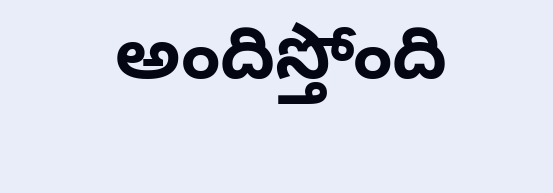అందిస్తోంది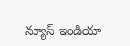న్యూస్ ఇండియా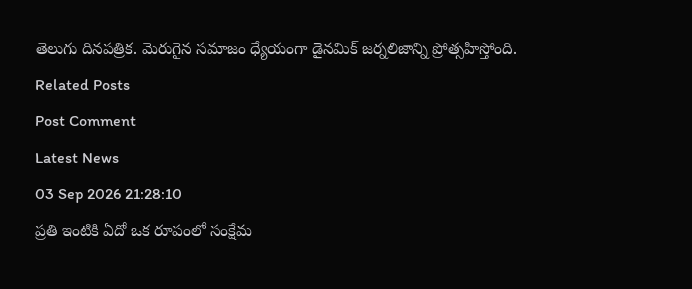తెలుగు దినపత్రిక. మెరుగైన సమాజం ధ్యేయంగా డైనమిక్ జర్నలిజాన్ని ప్రోత్సహిస్తోంది.
Related Posts
Post Comment
Latest News
03 Sep 2026 21:28:10
ప్రతి ఇంటికి ఏదో ఒక రూపంలో సంక్షేమ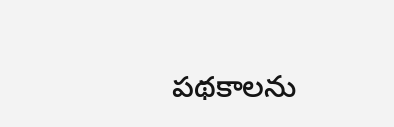పథకాలను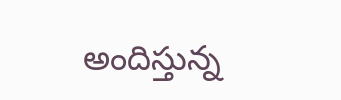అందిస్తున్న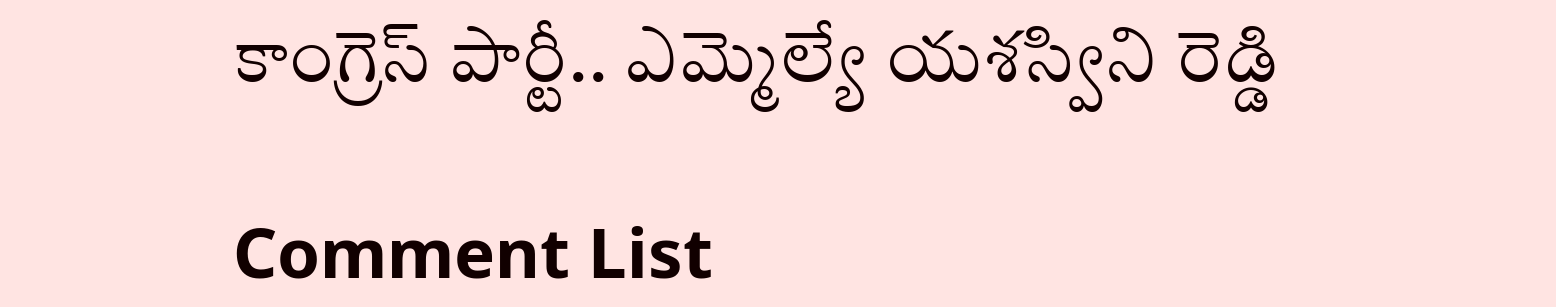కాంగ్రెస్ పార్టీ.. ఎమ్మెల్యే యశస్విని రెడ్డి

Comment List